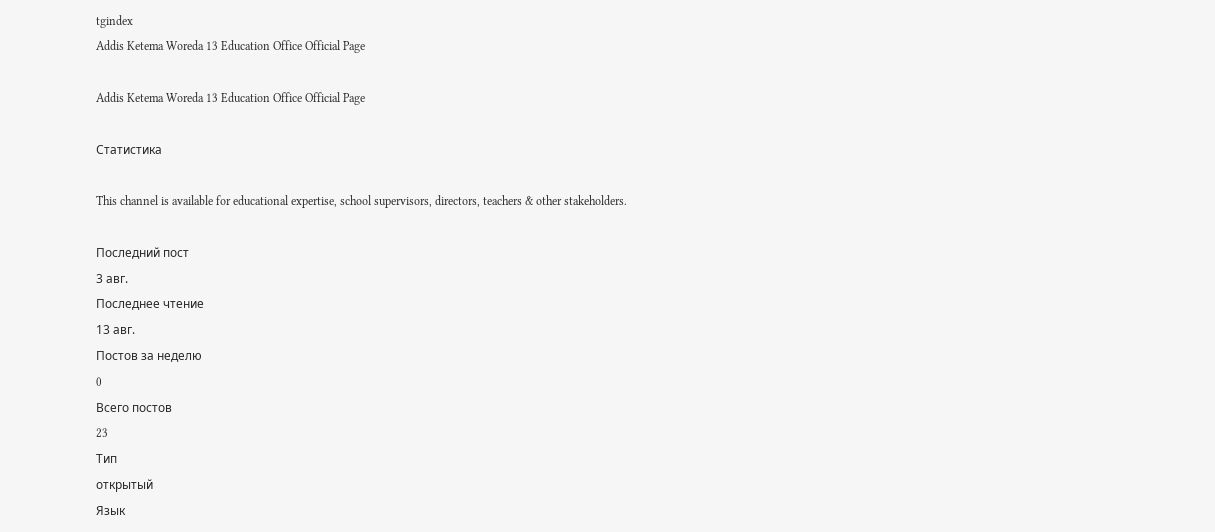tgindex
Addis Ketema Woreda 13 Education Office Official Page

Addis Ketema Woreda 13 Education Office Official Page

Статистика

This channel is available for educational expertise, school supervisors, directors, teachers & other stakeholders.

Последний пост
3 авг.
Последнее чтение
13 авг.
Постов за неделю
0
Всего постов
23
Тип
открытый
Язык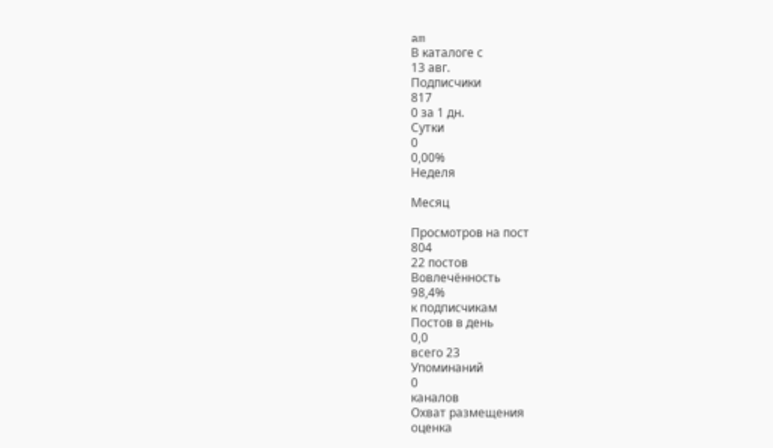am
В каталоге с
13 авг.
Подписчики
817
0 за 1 дн.
Сутки
0
0,00%
Неделя

Месяц

Просмотров на пост
804
22 постов
Вовлечённость
98,4%
к подписчикам
Постов в день
0,0
всего 23
Упоминаний
0
каналов
Охват размещения
оценка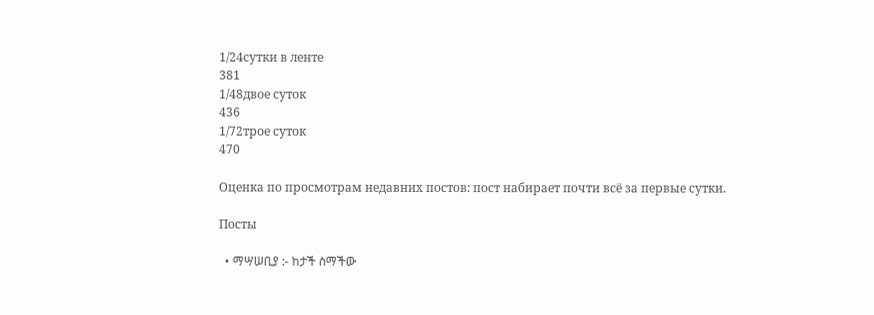1/24сутки в ленте
381
1/48двое суток
436
1/72трое суток
470

Оценка по просмотрам недавних постов: пост набирает почти всё за первые сутки.

Посты

  • ማሣሠቢያ :- ከታች ስማችው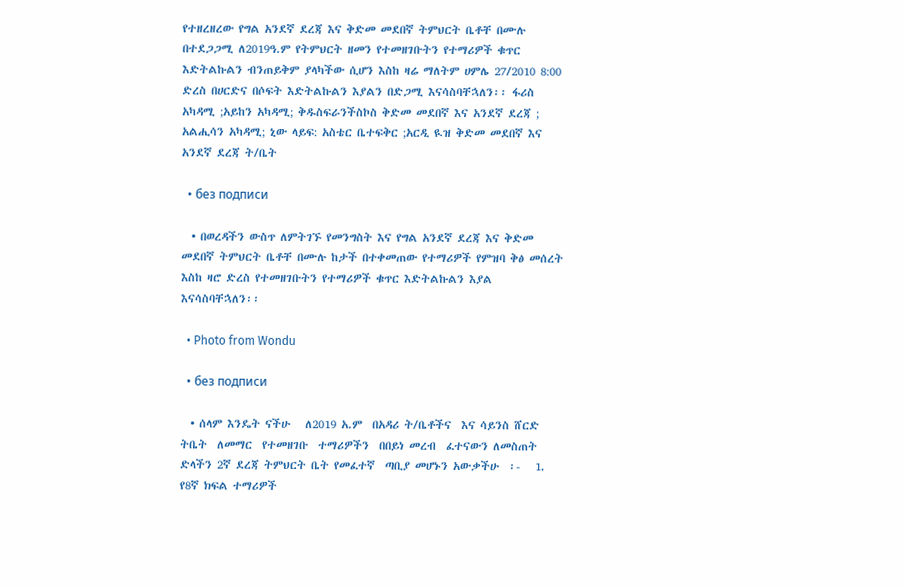የተዘረዘረው የግል አንደኛ ደረጃ እና ቅድመ መደበኛ ትምህርት ቤቶቸ በሙሉ በተደጋጋሚ ለ2019ዓ.ም የትምህርት ዘመን የተመዘገቡትን የተማሪዎች ቁጥር  እድትልኩልን ብንጠይቅም ያላካችው ሲሆን እስከ ዛሬ ማለትም ሀምሌ 27/2010 8:00 ድረስ በሀርድና በሶፍት እድትልኩልን እያልን በድጋሚ እናሳስባቸኋለን፡፡ ፋሪስ አካዳሚ ;አይከን አካዳሚ; ቅዱስፍራንችስኮስ ቅድመ መደበኛ እና አንደኛ ደረጃ ; አልሒሳን አካዳሚ; ኒው ላይፍ: አስቴር ቤተፍቅር ;አርዲ ዪዝ ቅድመ መደበኛ እና አንደኛ ደረጃ ት/ቤት

  • без подписи

  • በወረዳችን ውስጥ ለምትገኙ የመንግስት እና የግል አንደኛ ደረጃ እና ቅድመ መደበኛ ትምህርት ቤቶቸ በሙሉ ከታች በተቀመጠው የተማሪዎች የምዝባ ቅፅ መሰረት እስከ ዛሮ ድረስ የተመዘገቡትን የተማሪዎች ቁጥር እድትልኩልን እያል እናሳስባቸኋለን፡፡

  • Photo from Wondu

  • без подписи

  • ሰላም እንዴት ናችሁ   ለ2019 አ.ም  በአዳሪ ት/ቤቶችና  እና ሳይንስ ሸርድ   ትቤት  ለመማር  የተመዘገቡ  ተማሪዎችን  በበይነ መረብ  ፈተናውን ለመስጠት ድላችን 2ኛ ደረጃ ትምህርት ቤት የመፈተኛ  ጣቢያ መሆኑን አውቃችሁ  ፡-   1. የ8ኛ ክፍል ተማሪዎች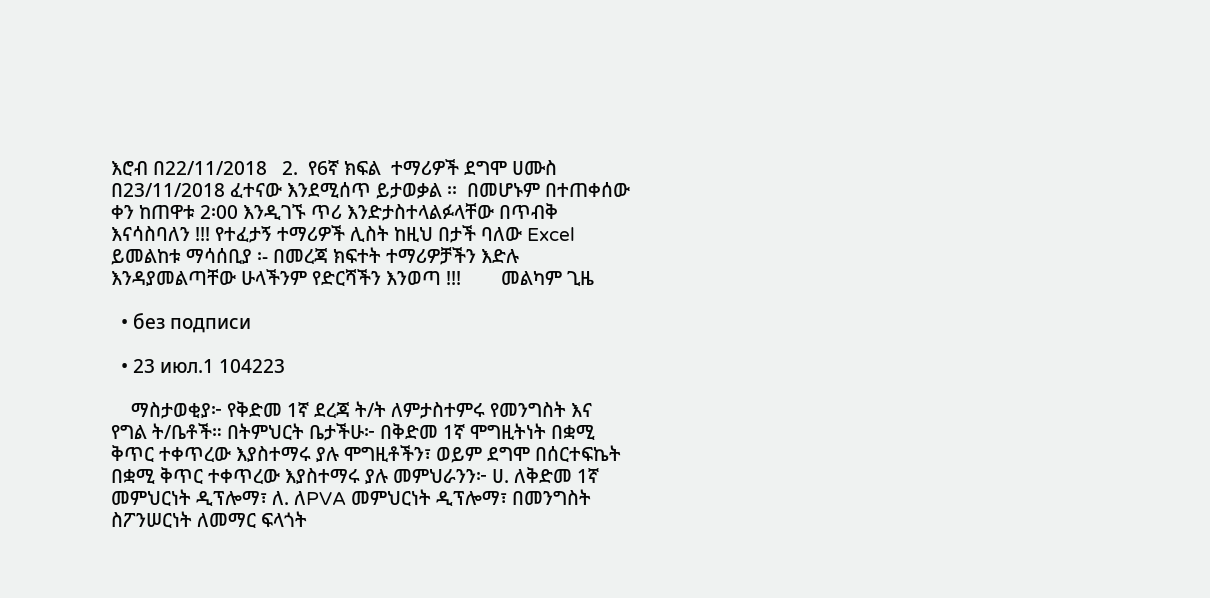እሮብ በ22/11/2018   2.  የ6ኛ ክፍል  ተማሪዎች ደግሞ ሀሙስ በ23/11/2018 ፈተናው እንደሚሰጥ ይታወቃል ፡፡  በመሆኑም በተጠቀሰው ቀን ከጠዋቱ 2፡00 እንዲገኙ ጥሪ እንድታስተላልፉላቸው በጥብቅ እናሳስባለን !!! የተፈታኝ ተማሪዎች ሊስት ከዚህ በታች ባለው Excel ይመልከቱ ማሳሰቢያ ፡- በመረጃ ክፍተት ተማሪዎቻችን እድሉ እንዳያመልጣቸው ሁላችንም የድርሻችን እንወጣ !!!        መልካም ጊዜ

  • без подписи

  • 23 июл.1 104223

    ማስታወቂያ፦ የቅድመ 1ኛ ደረጃ ት/ት ለምታስተምሩ የመንግስት እና የግል ት/ቤቶች። በትምህርት ቤታችሁ፦ በቅድመ 1ኛ ሞግዚትነት በቋሚ ቅጥር ተቀጥረው እያስተማሩ ያሉ ሞግዚቶችን፣ ወይም ደግሞ በሰርተፍኬት በቋሚ ቅጥር ተቀጥረው እያስተማሩ ያሉ መምህራንን፦ ሀ. ለቅድመ 1ኛ መምህርነት ዲፕሎማ፣ ለ. ለPVA መምህርነት ዲፕሎማ፣ በመንግስት ስፖንሠርነት ለመማር ፍላጎት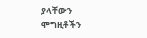ያላቸውን ሞግዚቶችን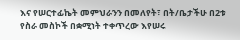እና የሠርተፊኬት መምህራንን በመለየት፣ በት/ቤታችሁ በ2ቱ የስራ መስኮች በቋሚነት ተቀጥረው እየሠሩ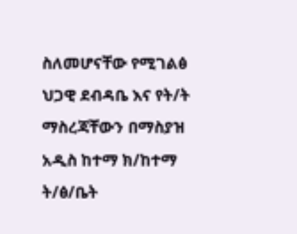ስለመሆናቸው የሚገልፅ ህጋዊ ደብዳቤ እና የት/ት ማስረጃቸውን በማስያዝ አዲስ ከተማ ክ/ከተማ ት/ፅ/ቤት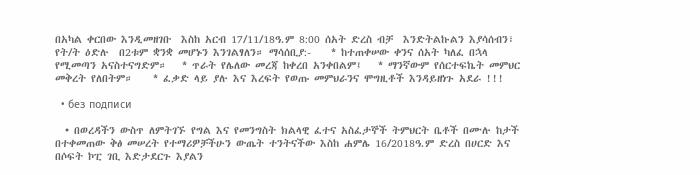በአካል ቀርበው እንዲመዘገቡ  እስከ አርብ 17/11/18ዓ.ም 8:00 ሰአት ድረስ ብቻ  እንድትልኩልን እያሳሰብን፣ የት/ት ዕድሉ  በ2ቱም ቋንቋ መሆኑን እንገልፃለን። ማሳሰቢያ:-    * ከተጠቀሠው ቀንና ሰአት ካለፈ በኋላ የሚመጣን አናስተናግድም።   * ጥራት የሌለው መረጃ ከቀረበ አንቀበልም፤   * ማንኛውም የሰርተፍኬት መምህር መቅረት የለበትም።    * ፈቃድ ላይ ያሉ እና እረፍት የወጡ መምህራንና ሞግዚቶች እንዳይዘነጉ አደራ !!!

  • без подписи

  • በወረዳችን ውስጥ ለምትገኙ የግል እና የመንግስት ክልላዊ ፈተና አስፈታኞች ትምህርት ቤቶች በሙሉ ከታች በተቀመጠው ቅፅ መሠረት የተማሪዎቻችሁን ውጤት ተንትናችው እስከ ሐምሌ 16/2018ዓ.ም ድረስ በሀርድ እና በሶፍት ኮፒ ገቢ እድታደርጉ እያልን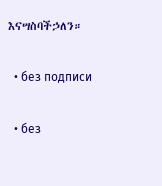እናሣስባችኃለን።

  • без подписи

  • без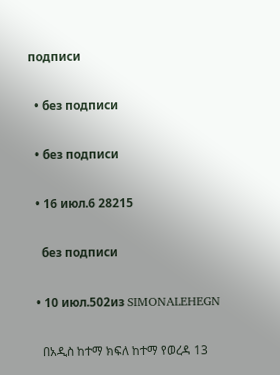подписи

  • без подписи

  • без подписи

  • 16 июл.6 28215

    без подписи

  • 10 июл.502из SIMONALEHEGN

    በአዲስ ከተማ ክፍለ ከተማ የወረዳ 13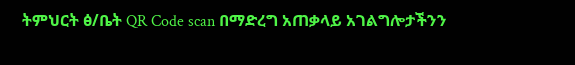ትምህርት ፅ/ቤት QR Code scan በማድረግ አጠቃላይ አገልግሎታችንን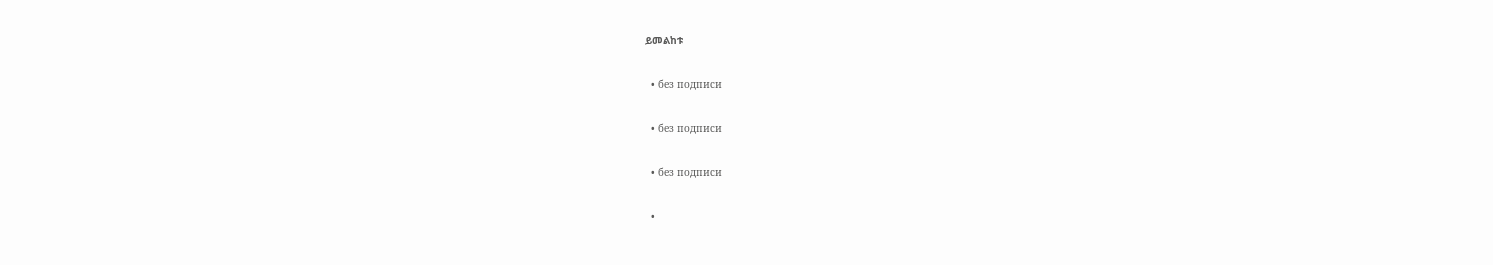ይመልከቱ

  • без подписи

  • без подписи

  • без подписи

  •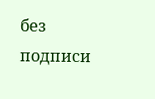без подписи